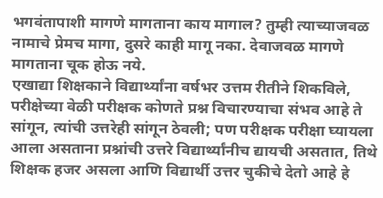भगवंतापाशी मागणे मागताना काय मागाल? तुम्ही त्याच्याजवळ नामाचे प्रेमच मागा, दुसरे काही मागू नका. देवाजवळ मागणे मागताना चूक होऊ नये.
एखाद्या शिक्षकाने विद्यार्थ्यांना वर्षभर उत्तम रीतीने शिकविले, परीक्षेच्या वेळी परीक्षक कोणते प्रश्न विचारण्याचा संभव आहे ते सांगून, त्यांची उत्तरेही सांगून ठेवली; पण परीक्षक परीक्षा घ्यायला आला असताना प्रश्नांची उत्तरे विद्यार्थ्यांनीच द्यायची असतात, तिथे शिक्षक हजर असला आणि विद्यार्थी उत्तर चुकीचे देतो आहे हे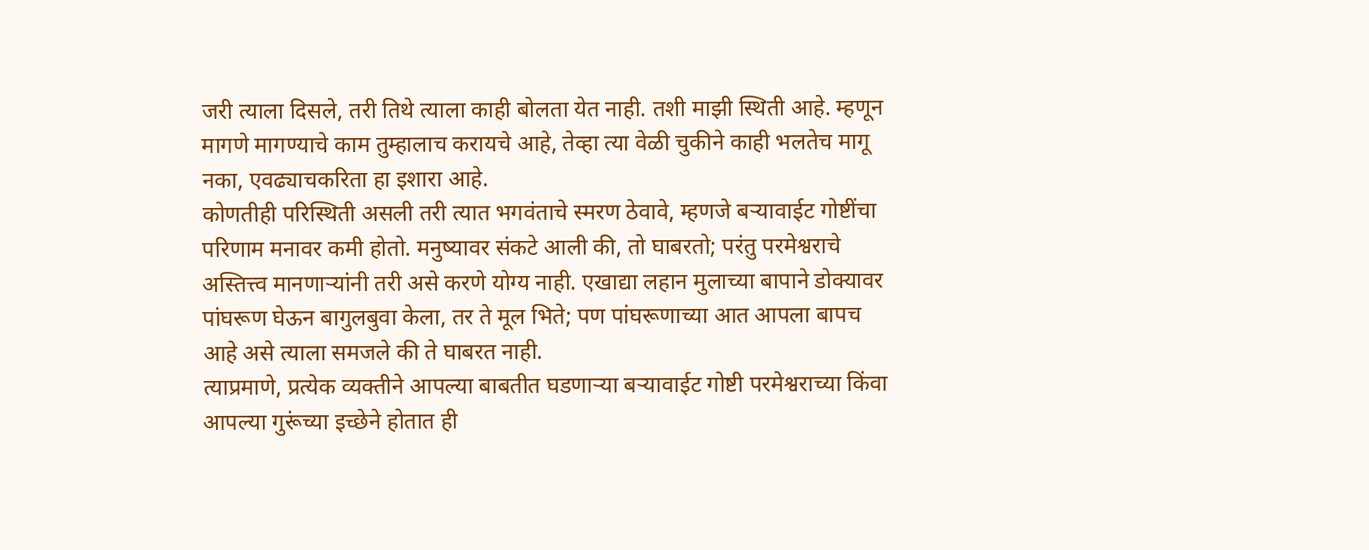जरी त्याला दिसले, तरी तिथे त्याला काही बोलता येत नाही. तशी माझी स्थिती आहे. म्हणून मागणे मागण्याचे काम तुम्हालाच करायचे आहे, तेव्हा त्या वेळी चुकीने काही भलतेच मागू नका, एवढ्याचकरिता हा इशारा आहे.
कोणतीही परिस्थिती असली तरी त्यात भगवंताचे स्मरण ठेवावे, म्हणजे बऱ्यावाईट गोष्टींचा परिणाम मनावर कमी होतो. मनुष्यावर संकटे आली की, तो घाबरतो; परंतु परमेश्वराचे अस्तित्त्व मानणाऱ्यांनी तरी असे करणे योग्य नाही. एखाद्या लहान मुलाच्या बापाने डोक्यावर पांघरूण घेऊन बागुलबुवा केला, तर ते मूल भिते; पण पांघरूणाच्या आत आपला बापच आहे असे त्याला समजले की ते घाबरत नाही.
त्याप्रमाणे, प्रत्येक व्यक्तीने आपल्या बाबतीत घडणाऱ्या बऱ्यावाईट गोष्टी परमेश्वराच्या किंवा आपल्या गुरूंच्या इच्छेने होतात ही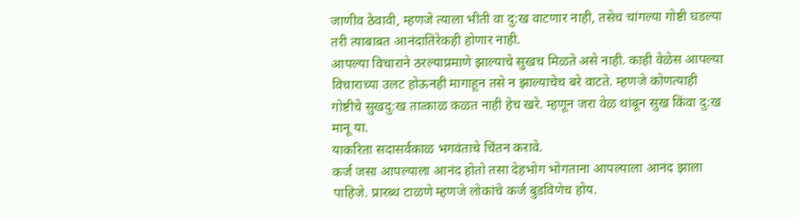जाणीव ठेवावी, म्हणजे त्याला भीती वा दु:ख वाटणार नाही, तसेच चांगल्या गोष्टी घडल्या तरी त्याबाबत आनंदातिरेकही होणार नाही.
आपल्या विचाराने ठरल्याप्रमाणे झाल्याचे सुखच मिळते असे नाही. काही वेळेस आपल्या विचाराच्या उलट होऊनही मागाहून तसे न झाल्याचेच बरे वाटते. म्हणजे कोणत्याही गोष्टीचे सुखदु:ख तात्काळ कळत नाही हेच खरे. म्हणून जरा वेळ थांबून सुख किंवा दु:ख मानू या.
याकरिता सदासर्वकाळ भगवंताचे चिंतन करावे.
कर्ज जसा आपल्याला आनंद होतो तसा देहभोग भोगताना आपल्याला आनंद झाला पाहिजे. प्रारब्ध टाळणे म्हणजे लोकांचे कर्ज बुडविणेच होय.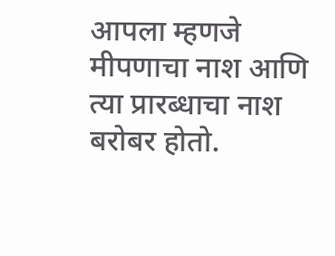आपला म्हणजे मीपणाचा नाश आणि त्या प्रारब्धाचा नाश बरोबर होतो.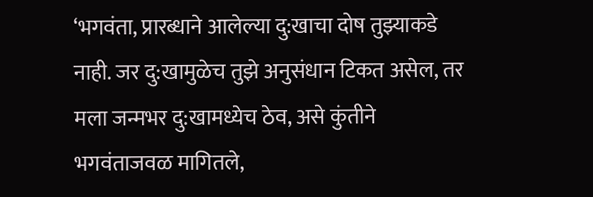‘भगवंता, प्रारब्धाने आलेल्या दु:खाचा दोष तुझ्याकडे नाही. जर दु:खामुळेच तुझे अनुसंधान टिकत असेल, तर मला जन्मभर दु:खामध्येच ठेव, असे कुंतीने भगवंताजवळ मागितले,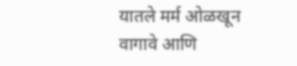यातले मर्म ओळखून वागावे आणि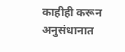काहीही करून अनुसंधानात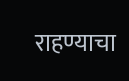राहण्याचा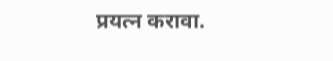प्रयत्न करावा.